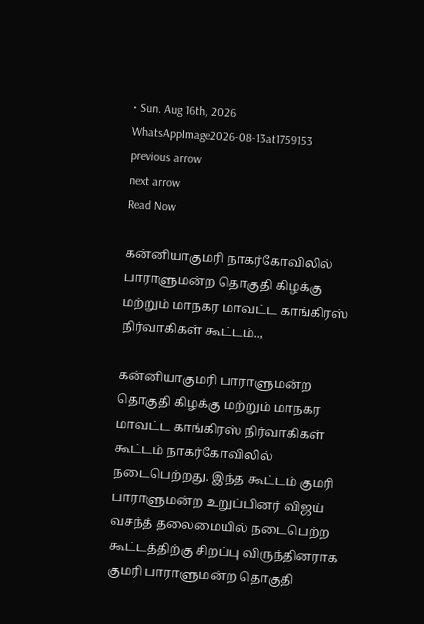• Sun. Aug 16th, 2026
WhatsAppImage2026-08-13at1759153
previous arrow
next arrow
Read Now

கன்னியாகுமரி நாகர்கோவிலில் பாராளுமன்ற தொகுதி கிழக்கு மற்றும் மாநகர மாவட்ட காங்கிரஸ் நிர்வாகிகள் கூட்டம்..,

கன்னியாகுமரி பாராளுமன்ற தொகுதி கிழக்கு மற்றும் மாநகர மாவட்ட காங்கிரஸ் நிர்வாகிகள் கூட்டம் நாகர்கோவிலில் நடைபெற்றது. இந்த கூட்டம் குமரி பாராளுமன்ற உறுப்பினர் விஜய் வசந்த் தலைமையில் நடைபெற்ற கூட்டத்திற்கு சிறப்பு விருந்தினராக குமரி பாராளுமன்ற தொகுதி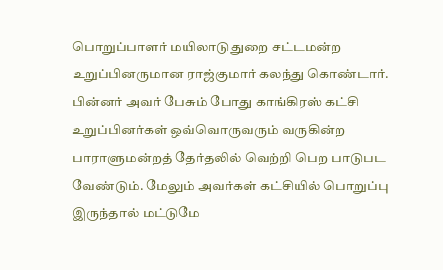பொறுப்பாளர் மயிலாடுதுறை சட்டமன்ற உறுப்பினருமான ராஜ்குமார் கலந்து கொண்டார். பின்னர் அவர் பேசும் போது காங்கிரஸ் கட்சி உறுப்பினர்கள் ஒவ்வொருவரும் வருகின்ற பாராளுமன்றத் தேர்தலில் வெற்றி பெற பாடுபட வேண்டும். மேலும் அவர்கள் கட்சியில் பொறுப்பு இருந்தால் மட்டுமே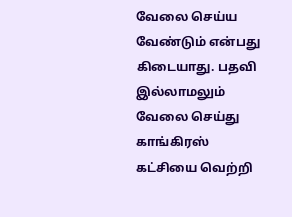வேலை செய்ய வேண்டும் என்பது கிடையாது. பதவி இல்லாமலும் வேலை செய்து காங்கிரஸ் கட்சியை வெற்றி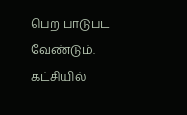பெற பாடுபட வேண்டும். கட்சியில்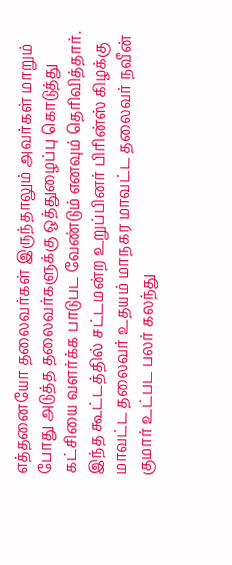எத்தனையோ தலைவர்கள் இருந்தாலும் அவர்கள் மாறும் போது அடுத்த தலைவர்களுக்கு ஒத்துழைப்பு கொடுத்து கட்சியை வளர்க்க பாடுபட வேண்டும் எனவும் தெரிவித்தார். இந்த கூட்டத்தில் சட்டமன்ற உறுப்பினர் பிரின்ஸ் கிழக்கு மாவட்ட தலைவர் உதயம் மாநகர மாவட்ட தலைவர் நவீன் குமார் உட்பட பலர் கலந்து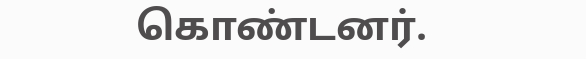கொண்டனர்.